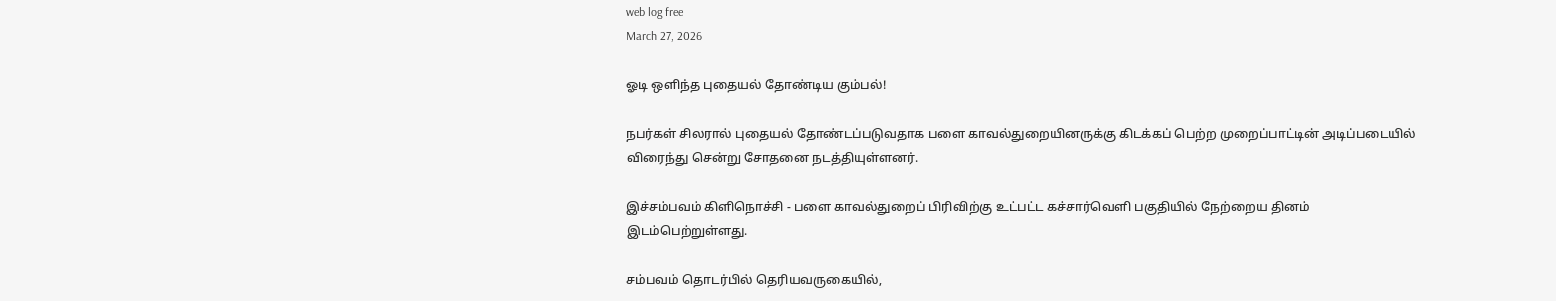web log free
March 27, 2026

ஓடி ஒளிந்த புதையல் தோண்டிய கும்பல்!

நபர்கள் சிலரால் புதையல் தோண்டப்படுவதாக பளை காவல்துறையினருக்கு கிடக்கப் பெற்ற முறைப்பாட்டின் அடிப்படையில் விரைந்து சென்று சோதனை நடத்தியுள்ளனர்.

இச்சம்பவம் கிளிநொச்சி - பளை காவல்துறைப் பிரிவிற்கு உட்பட்ட கச்சார்வெளி பகுதியில் நேற்றைய தினம் இடம்பெற்றுள்ளது.

சம்பவம் தொடர்பில் தெரியவருகையில்,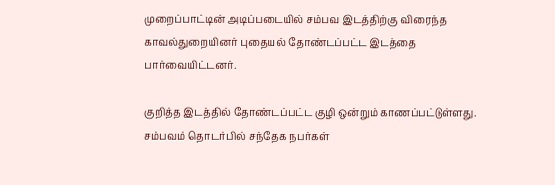முறைப்பாட்டின் அடிப்படையில் சம்பவ இடத்திற்கு விரைந்த காவல்துறையினர் புதையல் தோண்டப்பட்ட இடத்தை பார்வையிட்டனர்.

குறித்த இடத்தில் தோண்டப்பட்ட குழி ஒன்றும் காணப்பட்டுள்ளது. சம்பவம் தொடர்பில் சந்தேக நபர்கள்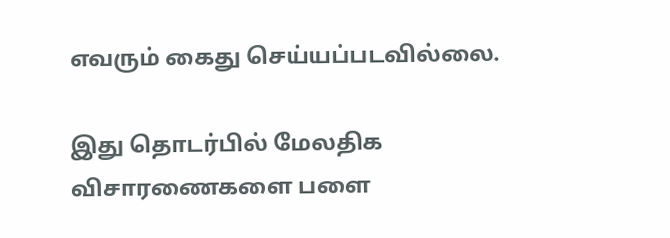எவரும் கைது செய்யப்படவில்லை.

இது தொடர்பில் மேலதிக விசாரணைகளை பளை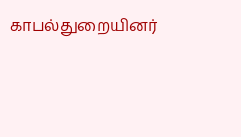காபல்துறையினர்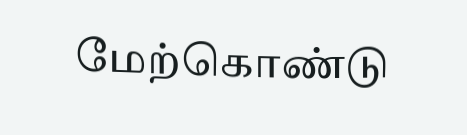மேற்கொண்டு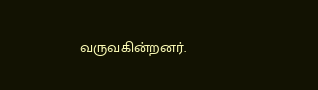வருவகின்றனர்.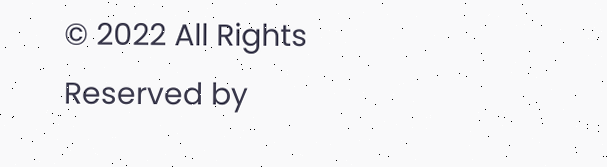© 2022 All Rights Reserved by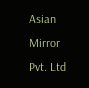Asian Mirror Pvt. Ltd